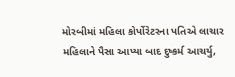મોરબીમાં મહિલા કોર્પોરેટરના પતિએ લાચાર મહિલાને પૈસા આપ્યા બાદ દુષ્કર્મ આચર્યુ,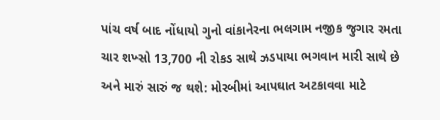પાંચ વર્ષ બાદ નોંધાયો ગુનો વાંકાનેરના ભલગામ નજીક જુગાર રમતા ચાર શખ્સો 13,700 ની રોકડ સાથે ઝડપાયા ભગવાન મારી સાથે છે અને મારું સારું જ થશે: મોરબીમાં આપઘાત અટકાવવા માટે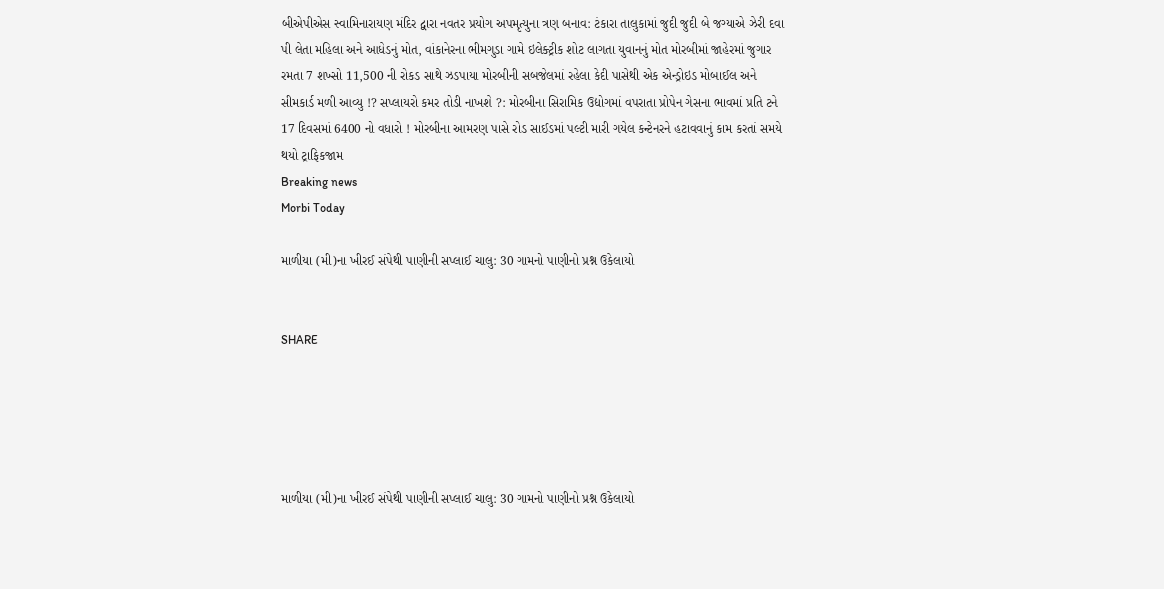બીએપીએસ સ્વામિનારાયણ મંદિર દ્વારા નવતર પ્રયોગ અપમૃત્યુના ત્રણ બનાવ: ટંકારા તાલુકામાં જુદી જુદી બે જગ્યાએ ઝેરી દવા પી લેતા મહિલા અને આધેડનું મોત, વાંકાનેરના ભીમગુડા ગામે ઇલેક્ટ્રીક શોટ લાગતા યુવાનનું મોત મોરબીમાં જાહેરમાં જુગાર રમતા 7 શખ્સો 11,500 ની રોકડ સાથે ઝડપાયા મોરબીની સબજેલમાં રહેલા કેદી પાસેથી એક એન્ડ્રોઇડ મોબાઈલ અને સીમકાર્ડ મળી આવ્યુ !? સપ્લાયરો કમર તોડી નાખશે ?: મોરબીના સિરામિક ઉદ્યોગમાં વપરાતા પ્રોપેન ગેસના ભાવમાં પ્રતિ ટને 17 દિવસમાં 6400 નો વધારો ! મોરબીના આમરણ પાસે રોડ સાઈડમાં પલ્ટી મારી ગયેલ કન્ટેનરને હટાવવાનું કામ કરતાં સમયે થયો ટ્રાફિકજામ
Breaking news
Morbi Today

માળીયા (મી)ના ખીરઈ સંપેથી પાણીની સપ્લાઈ ચાલુ: 30 ગામનો પાણીનો પ્રશ્ન ઉકેલાયો


SHARE





માળીયા (મી)ના ખીરઈ સંપેથી પાણીની સપ્લાઈ ચાલુ: 30 ગામનો પાણીનો પ્રશ્ન ઉકેલાયો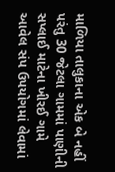માળિયા તાલુકાના એક બે નહીં પરંતુ 30 જેટલા ગામમાં પાણીની સપ્લાઈ માટેના ખીરઈ ગામે આવેલ સંપ ઉપયોગમાં લેવામાં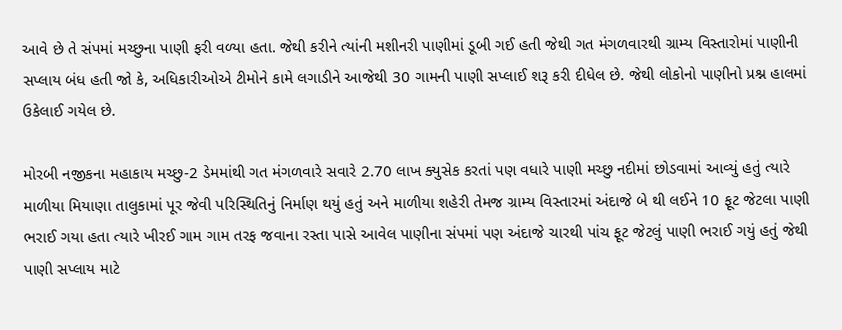આવે છે તે સંપમાં મચ્છુના પાણી ફરી વળ્યા હતા. જેથી કરીને ત્યાંની મશીનરી પાણીમાં ડૂબી ગઈ હતી જેથી ગત મંગળવારથી ગ્રામ્ય વિસ્તારોમાં પાણીની સપ્લાય બંધ હતી જો કે, અધિકારીઓએ ટીમોને કામે લગાડીને આજેથી 30 ગામની પાણી સપ્લાઈ શરૂ કરી દીધેલ છે. જેથી લોકોનો પાણીનો પ્રશ્ન હાલમાં ઉકેલાઈ ગયેલ છે.

મોરબી નજીકના મહાકાય મચ્છુ-2 ડેમમાંથી ગત મંગળવારે સવારે 2.70 લાખ ક્યુસેક કરતાં પણ વધારે પાણી મચ્છુ નદીમાં છોડવામાં આવ્યું હતું ત્યારે માળીયા મિયાણા તાલુકામાં પૂર જેવી પરિસ્થિતિનું નિર્માણ થયું હતું અને માળીયા શહેરી તેમજ ગ્રામ્ય વિસ્તારમાં અંદાજે બે થી લઈને 10 ફૂટ જેટલા પાણી ભરાઈ ગયા હતા ત્યારે ખીરઈ ગામ ગામ તરફ જવાના રસ્તા પાસે આવેલ પાણીના સંપમાં પણ અંદાજે ચારથી પાંચ ફૂટ જેટલું પાણી ભરાઈ ગયું હતું જેથી પાણી સપ્લાય માટે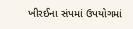ખીરઈના સંપમાં ઉપયોગમાં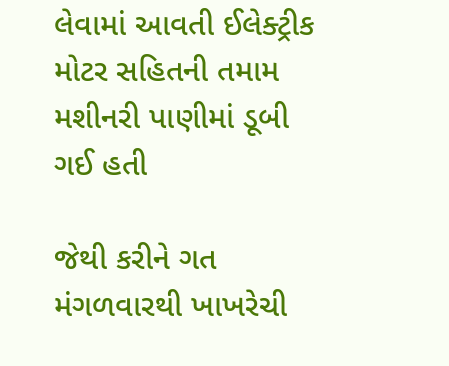લેવામાં આવતી ઈલેક્ટ્રીક મોટર સહિતની તમામ મશીનરી પાણીમાં ડૂબી ગઈ હતી

જેથી કરીને ગત મંગળવારથી ખાખરેચી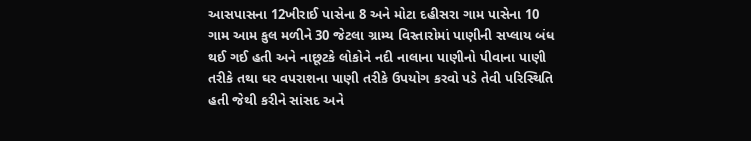આસપાસના 12ખીરાઈ પાસેના 8 અને મોટા દહીસરા ગામ પાસેના 10 ગામ આમ કુલ મળીને 30 જેટલા ગ્રામ્ય વિસ્તારોમાં પાણીની સપ્લાય બંધ થઈ ગઈ હતી અને નાછૂટકે લોકોને નદી નાલાના પાણીનો પીવાના પાણી તરીકે તથા ઘર વપરાશના પાણી તરીકે ઉપયોગ કરવો પડે તેવી પરિસ્થિતિ હતી જેથી કરીને સાંસદ અને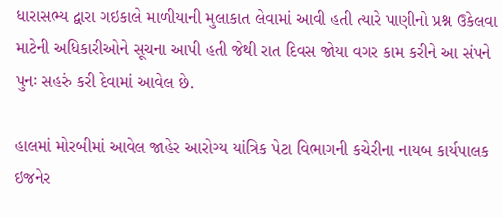ધારાસભ્ય દ્વારા ગઇકાલે માળીયાની મુલાકાત લેવામાં આવી હતી ત્યારે પાણીનો પ્રશ્ન ઉકેલવા માટેની અધિકારીઓને સૂચના આપી હતી જેથી રાત દિવસ જોયા વગર કામ કરીને આ સંપને પુનઃ સહરું કરી દેવામાં આવેલ છે.

હાલમાં મોરબીમાં આવેલ જાહેર આરોગ્ય યાંત્રિક પેટા વિભાગની કચેરીના નાયબ કાર્યપાલક ઇજનેર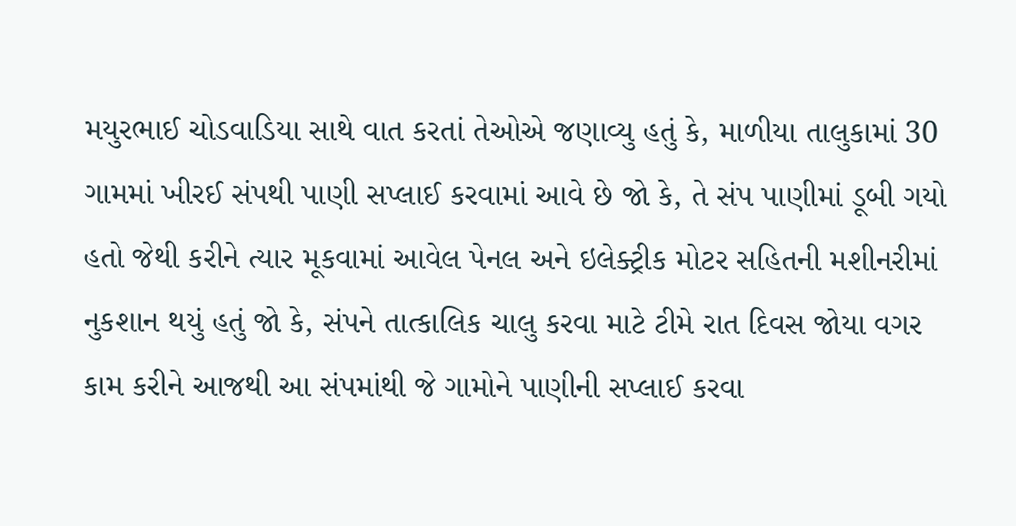મયુરભાઈ ચોડવાડિયા સાથે વાત કરતાં તેઓએ જણાવ્યુ હતું કે, માળીયા તાલુકામાં 30 ગામમાં ખીરઈ સંપથી પાણી સપ્લાઈ કરવામાં આવે છે જો કે, તે સંપ પાણીમાં ડૂબી ગયો હતો જેથી કરીને ત્યાર મૂકવામાં આવેલ પેનલ અને ઇલેક્ટ્રીક મોટર સહિતની મશીનરીમાં નુકશાન થયું હતું જો કે, સંપને તાત્કાલિક ચાલુ કરવા માટે ટીમે રાત દિવસ જોયા વગર કામ કરીને આજથી આ સંપમાંથી જે ગામોને પાણીની સપ્લાઈ કરવા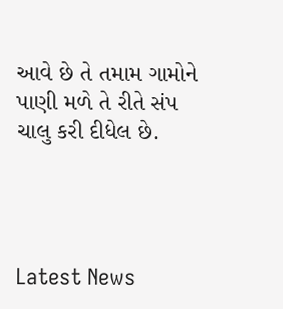આવે છે તે તમામ ગામોને પાણી મળે તે રીતે સંપ ચાલુ કરી દીધેલ છે.




Latest News